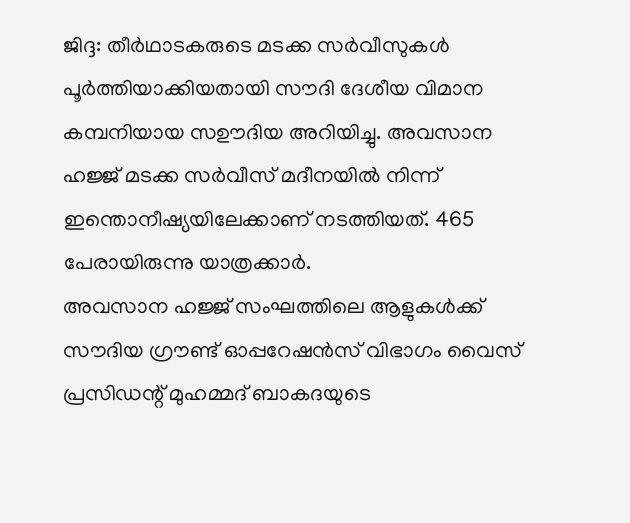ജിദ്ദ: തീർഥാടകരുടെ മടക്ക സർവീസുകൾ പൂർത്തിയാക്കിയതായി സൗദി ദേശീയ വിമാന കമ്പനിയായ സഊദിയ അറിയിച്ചു. അവസാന
ഹജ്ജ് മടക്ക സർവീസ് മദീനയിൽ നിന്ന് ഇന്തൊനീഷ്യയിലേക്കാണ് നടത്തിയത്. 465 പേരായിരുന്നു യാത്രക്കാർ.
അവസാന ഹജ്ജ് സംഘത്തിലെ ആളുകൾക്ക് സൗദിയ ഗ്രൗണ്ട് ഓപ്പറേഷൻസ് വിഭാഗം വൈസ് പ്രസിഡന്റ് മുഹമ്മദ് ബാകദയുടെ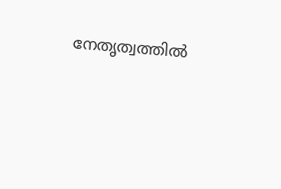നേതൃത്വത്തിൽ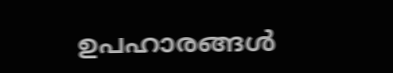ഉപഹാരങ്ങൾ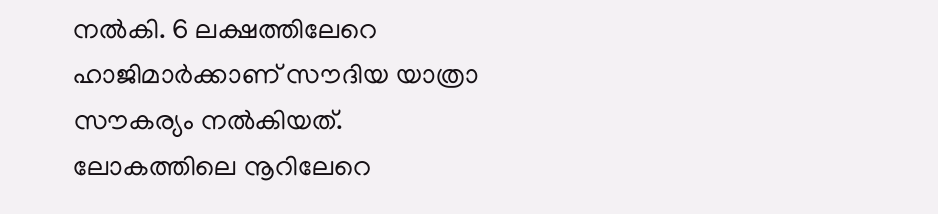നൽകി. 6 ലക്ഷത്തിലേറെ ഹാജിമാർക്കാണ് സൗദിയ യാത്രാ സൗകര്യം നൽകിയത്. ലോകത്തിലെ നൂറിലേറെ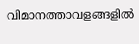വിമാനത്താവളങ്ങളിൽ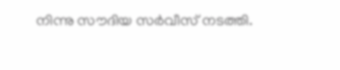നിന്നു സൗദിയ സർവീസ് നടത്തി.